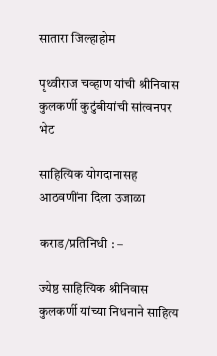सातारा जिल्हाहोम

पृथ्वीराज चव्हाण यांची श्रीनिवास कुलकर्णी कुटुंबीयांची सांत्वनपर भेट

साहित्यिक योगदानासह आठवणींना दिला उजाळा

कराड/प्रतिनिधी : –

ज्येष्ठ साहित्यिक श्रीनिवास कुलकर्णी यांच्या निधनाने साहित्य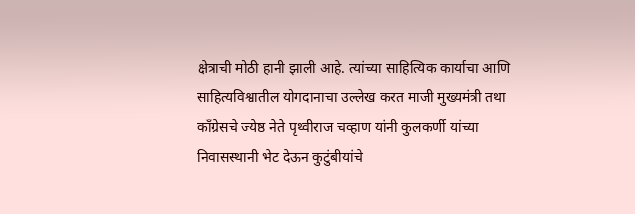क्षेत्राची मोठी हानी झाली आहे. त्यांच्या साहित्यिक कार्याचा आणि साहित्यविश्वातील योगदानाचा उल्लेख करत माजी मुख्यमंत्री तथा काँग्रेसचे ज्येष्ठ नेते पृथ्वीराज चव्हाण यांनी कुलकर्णी यांच्या निवासस्थानी भेट देऊन कुटुंबीयांचे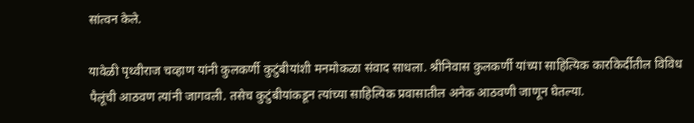सांत्वन केले.

यावेळी पृथ्वीराज चव्हाण यांनी कुलकर्णी कुटुंबीयांशी मनमोकळा संवाद साधला. श्रीनिवास कुलकर्णी यांच्या साहित्यिक कारकिर्दीतील विविध पैलूंची आठवण त्यांनी जागवली. तसेच कुटुंबीयांकडून त्यांच्या साहित्यिक प्रवासातील अनेक आठवणी जाणून घेतल्या.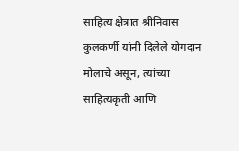साहित्य क्षेत्रात श्रीनिवास कुलकर्णी यांनी दिलेले योगदान मोलाचे असून, त्यांच्या साहित्यकृती आणि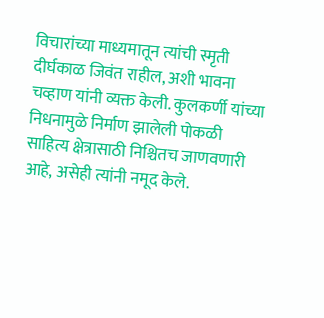विचारांच्या माध्यमातून त्यांची स्मृती दीर्घकाळ जिवंत राहील, अशी भावना चव्हाण यांनी व्यक्त केली. कुलकर्णी यांच्या निधनामुळे निर्माण झालेली पोकळी साहित्य क्षेत्रासाठी निश्चितच जाणवणारी आहे, असेही त्यांनी नमूद केले.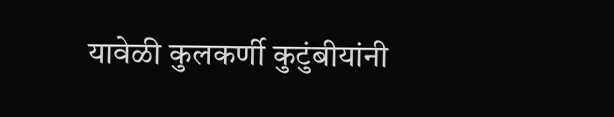यावेळी कुलकर्णी कुटुंबीयांनी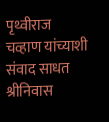पृथ्वीराज चव्हाण यांच्याशी संवाद साधत श्रीनिवास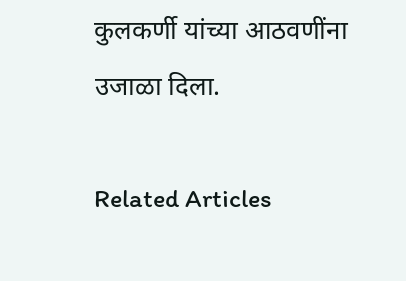कुलकर्णी यांच्या आठवणींना उजाळा दिला.

Related Articles